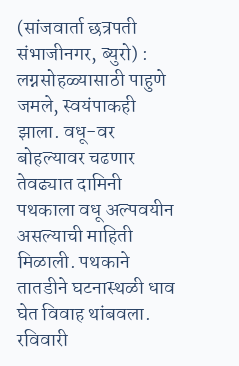(सांजवार्ता छत्रपती संभाजीनगर, ब्युरो) : लग्नसोहळ्यासाठी पाहुणे जमले, स्वयंपाकही झाला. वधू-वर बोहल्यावर चढणार तेवढ्यात दामिनी पथकाला वधू अल्पवयीन असल्याची माहिती मिळाली. पथकाने तातडीने घटनास्थळी धाव घेत विवाह थांबवला. रविवारी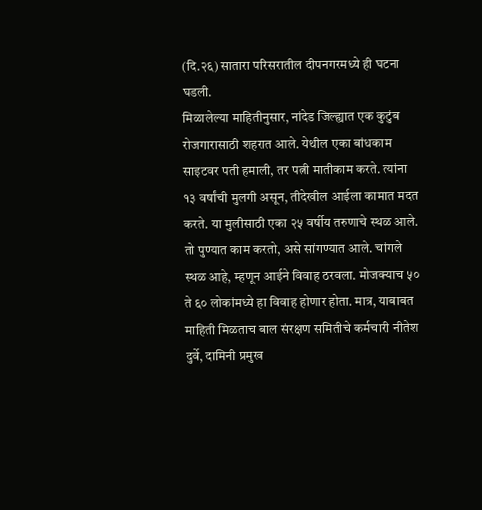(दि.२६) सातारा परिसरातील दीपनगरमध्ये ही घटना घडली.
मिळालेल्या माहितीनुसार, नांदेड जिल्ह्यात एक कुटुंब रोजगारासाठी शहरात आले. येथील एका बांधकाम साइटवर पती हमाली, तर पत्नी मातीकाम करते. त्यांना १३ वर्षांची मुलगी असून, तीदेखील आईला कामात मदत करते. या मुलीसाठी एका २५ वर्षीय तरुणाचे स्थळ आले. तो पुण्यात काम करतो, असे सांगण्यात आले. चांगले स्थळ आहे, म्हणून आईने विवाह ठरवला. मोजक्याच ५० ते ६० लोकांमध्ये हा विवाह होणार होता. मात्र, याबाबत माहिती मिळताच बाल संरक्षण समितीचे कर्मचारी नीतेश दुर्वे, दामिनी प्रमुख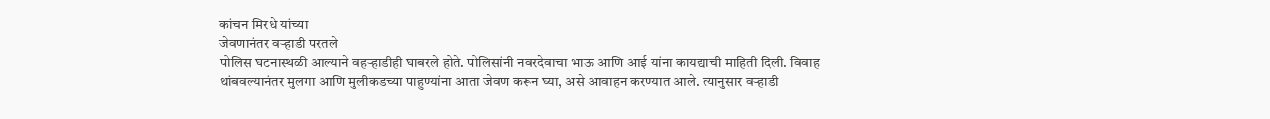कांचन मिरधे यांच्या
जेवणानंतर वऱ्हाडी परतले
पोलिस घटनास्थळी आल्याने वहऱ्हाडीही घाबरले होते. पोलिसांनी नवरदेवाचा भाऊ आणि आई यांना कायद्याची माहिती दिली. विवाह थांबवल्यानंतर मुलगा आणि मुलीकडच्या पाहुण्यांना आता जेवण करून घ्या, असे आवाहन करण्यात आले. त्यानुसार वऱ्हाडी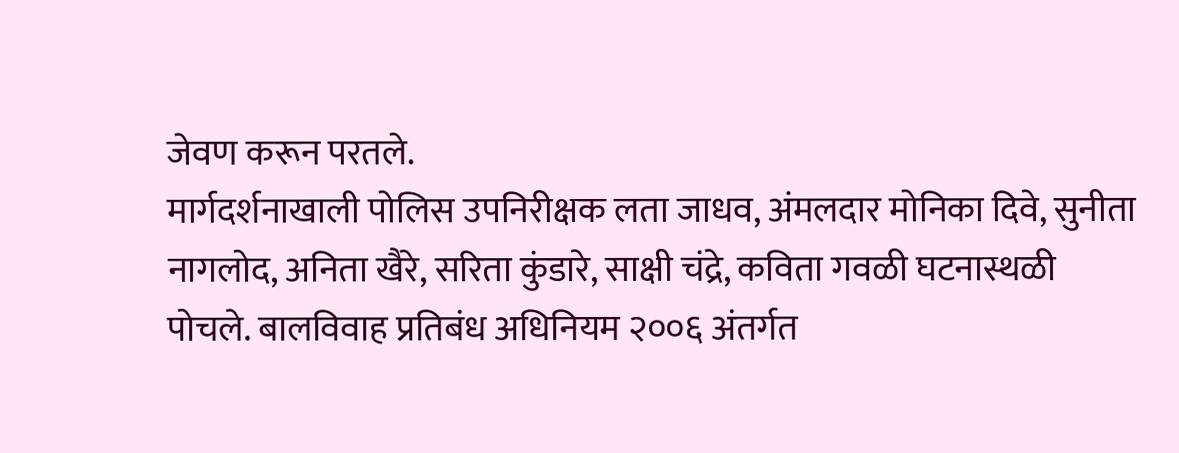जेवण करून परतले.
मार्गदर्शनाखाली पोलिस उपनिरीक्षक लता जाधव, अंमलदार मोनिका दिवे, सुनीता नागलोद, अनिता खैरे, सरिता कुंडारे, साक्षी चंद्रे, कविता गवळी घटनास्थळी पोचले. बालविवाह प्रतिबंध अधिनियम २००६ अंतर्गत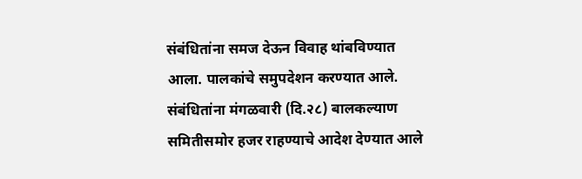संबंधितांना समज देऊन विवाह थांबविण्यात आला. पालकांचे समुपदेशन करण्यात आले. संबंधितांना मंगळवारी (दि.२८) बालकल्याण समितीसमोर हजर राहण्याचे आदेश देण्यात आले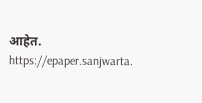आहेत.
https://epaper.sanjwarta.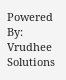Powered By: Vrudhee Solutions